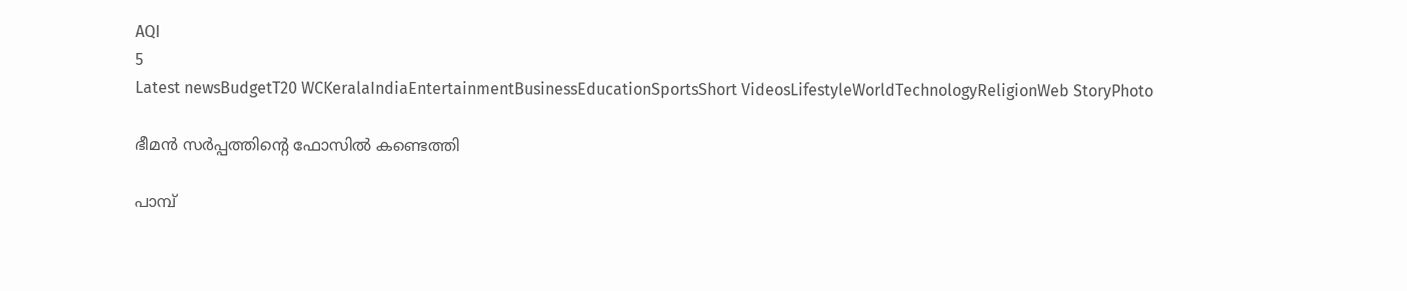AQI
5
Latest newsBudgetT20 WCKeralaIndiaEntertainmentBusinessEducationSportsShort VideosLifestyleWorldTechnologyReligionWeb StoryPhoto

ഭീമൻ സർപ്പത്തിന്റെ ഫോസിൽ കണ്ടെത്തി

പാമ്പ്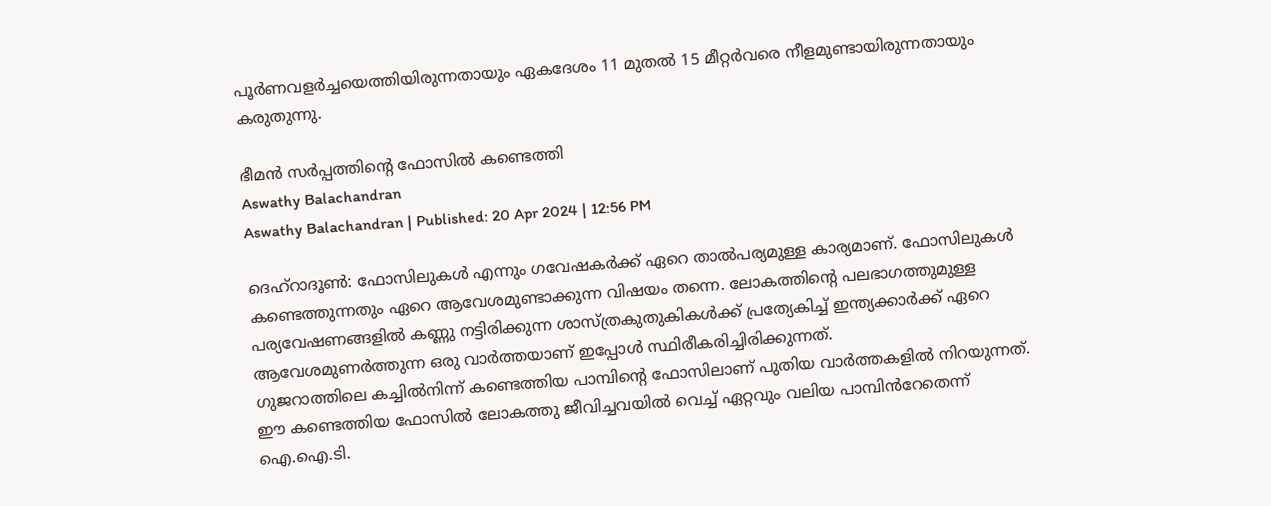പൂർണവളർച്ചയെത്തിയിരുന്നതായും ഏകദേശം 11 മുതൽ 15 മീറ്റർവരെ നീളമുണ്ടായിരുന്നതായും കരുതുന്നു.

ഭീമൻ സർപ്പത്തിന്റെ ഫോസിൽ കണ്ടെത്തി
Aswathy Balachandran
Aswathy Balachandran | Published: 20 Apr 2024 | 12:56 PM

ദെഹ്റാദൂൺ: ഫോസിലുകൾ എന്നും ഗവേഷകർക്ക് ഏറെ താൽപര്യമുള്ള കാര്യമാണ്. ഫോസിലുകൾ കണ്ടെത്തുന്നതും ഏറെ ആവേശമുണ്ടാക്കുന്ന വിഷയം തന്നെ. ലോകത്തിന്റെ പലഭാഗത്തുമുള്ള പര്യവേഷണങ്ങളിൽ കണ്ണു നട്ടിരിക്കുന്ന ശാസ്ത്രകുതുകികൾക്ക് പ്രത്യേകിച്ച് ഇന്ത്യക്കാർക്ക് ഏറെ ആവേശമുണർത്തുന്ന ഒരു വാർത്തയാണ് ഇപ്പോൾ സ്ഥിരീകരിച്ചിരിക്കുന്നത്.
ഗുജറാത്തിലെ കച്ചിൽനിന്ന് കണ്ടെത്തിയ പാമ്പിന്റെ ഫോസിലാണ് പുതിയ വാർത്തകളിൽ നിറയുന്നത്. ഈ കണ്ടെത്തിയ ഫോസിൽ ലോകത്തു ജീവിച്ചവയിൽ വെച്ച് ഏറ്റവും വലിയ പാമ്പിൻറേതെന്ന് ഐ.ഐ.ടി.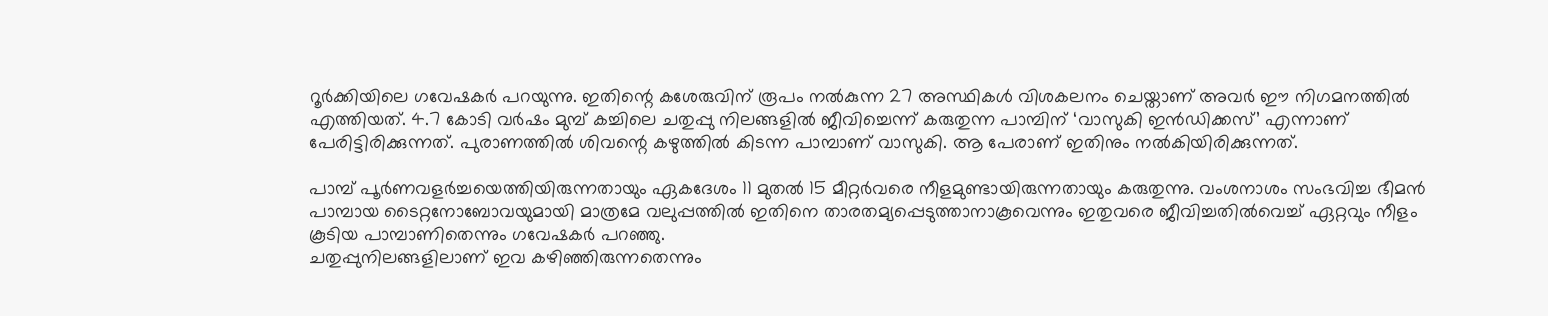റൂർക്കിയിലെ ഗവേഷകർ പറയുന്നു. ഇതിന്റെ കശേരുവിന് രൂപം നൽകുന്ന 27 അസ്ഥികൾ വിശകലനം ചെയ്താണ് അവർ ഈ നിഗമനത്തിൽ എത്തിയത്. 4.7 കോടി വർഷം മുമ്പ്‌ കച്ചിലെ ചതുപ്പു നിലങ്ങളിൽ ജീവിച്ചെന്ന് കരുതുന്ന പാമ്പിന് ‘വാസുകി ഇൻഡിക്കസ്’ എന്നാണ് പേരിട്ടിരിക്കുന്നത്. പുരാണത്തിൽ ശിവന്റെ കഴുത്തിൽ കിടന്ന പാമ്പാണ് വാസുകി. ആ പേരാണ് ഇതിനും നൽകിയിരിക്കുന്നത്.

പാമ്പ് പൂർണവളർച്ചയെത്തിയിരുന്നതായും ഏകദേശം 11 മുതൽ 15 മീറ്റർവരെ നീളമുണ്ടായിരുന്നതായും കരുതുന്നു. വംശനാശം സംഭവിച്ച ഭീമൻ പാമ്പായ ടൈറ്റനോബോവയുമായി മാത്രമേ വലുപ്പത്തിൽ ഇതിനെ താരതമ്യപ്പെടുത്താനാകൂവെന്നും ഇതുവരെ ജീവിച്ചതിൽവെച്ച് ഏറ്റവും നീളം കൂടിയ പാമ്പാണിതെന്നും ഗവേഷകർ പറഞ്ഞു.
ചതുപ്പുനിലങ്ങളിലാണ് ഇവ കഴിഞ്ഞിരുന്നതെന്നും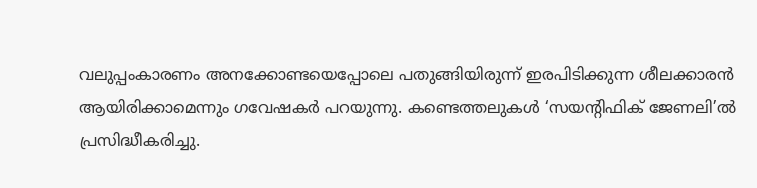വലുപ്പംകാരണം അനക്കോണ്ടയെപ്പോലെ പതുങ്ങിയിരുന്ന് ഇരപിടിക്കുന്ന ശീലക്കാരൻ ആയിരിക്കാമെന്നും ഗവേഷകർ പറയുന്നു. കണ്ടെത്തലുകൾ ‘സയന്റിഫിക് ജേണലി’ൽ പ്രസിദ്ധീകരിച്ചു.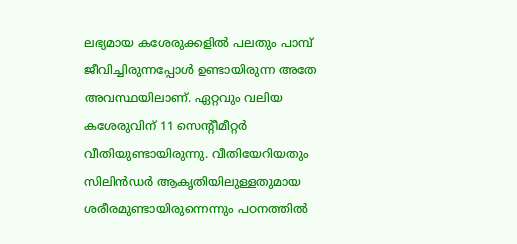ലഭ്യമായ കശേരുക്കളിൽ പലതും പാമ്പ് ജീവിച്ചിരുന്നപ്പോൾ ഉണ്ടായിരുന്ന അതേ അവസ്ഥയിലാണ്. ഏറ്റവും വലിയ കശേരുവിന് 11 സെന്റീമീറ്റർ വീതിയുണ്ടായിരുന്നു. വീതിയേറിയതും സിലിൻഡർ ആകൃതിയിലുള്ളതുമായ ശരീരമുണ്ടായിരുന്നെന്നും പഠനത്തിൽ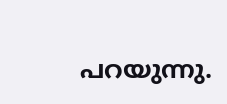പറയുന്നു.